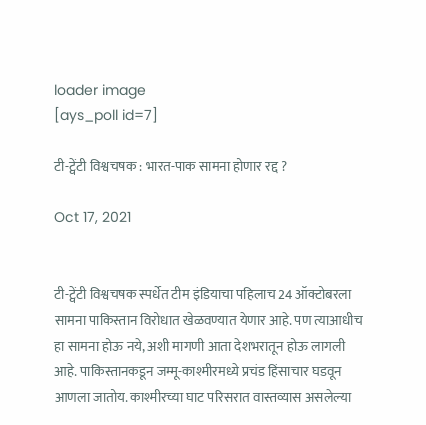loader image
[ays_poll id=7]

टी-ट्वेंटी विश्वचषक : भारत-पाक सामना होणार रद्द ?

Oct 17, 2021


टी-ट्वेंटी विश्वचषक स्पर्धेत टीम इंडियाचा पहिलाच 24 ऑक्टोबरला सामना पाकिस्तान विरोधात खेळवण्यात येणार आहे. पण त्याआधीच हा सामना होऊ नये, अशी मागणी आता देशभरातून होऊ लागली आहे. पाकिस्तानकडून जम्मू-काश्मीरमध्ये प्रचंड हिंसाचार घडवून आणला जातोय. काश्मीरच्या घाट परिसरात वास्तव्यास असलेल्या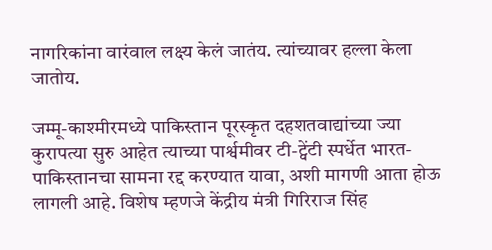नागरिकांना वारंवाल लक्ष्य केलं जातंय. त्यांच्यावर हल्ला केला जातोय.

जम्मू-काश्मीरमध्ये पाकिस्तान पूरस्कृत दहशतवाद्यांच्या ज्या कुरापत्या सुरु आहेत त्याच्या पार्श्वमीवर टी-ट्वेंटी स्पर्धेत भारत-पाकिस्तानचा सामना रद्द करण्यात यावा, अशी मागणी आता होऊ लागली आहे. विशेष म्हणजे केंद्रीय मंत्री गिरिराज सिंह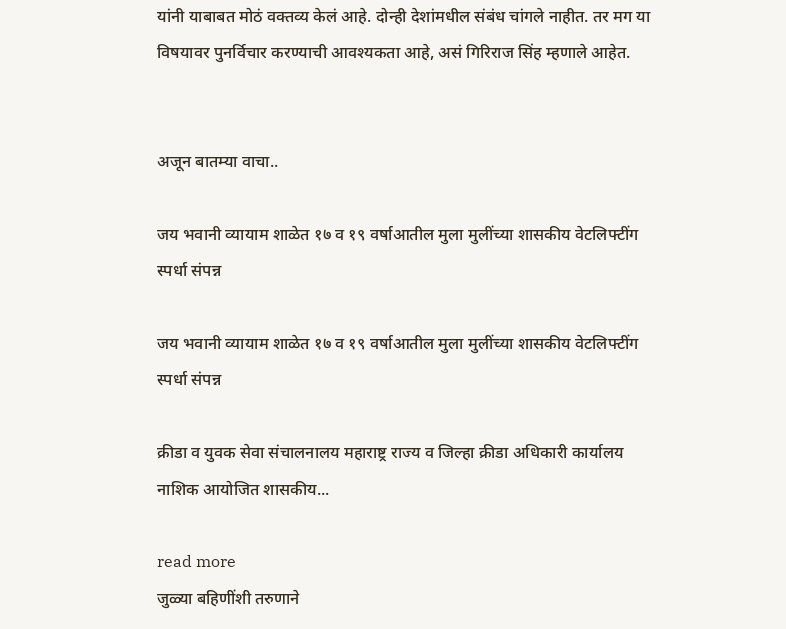यांनी याबाबत मोठं वक्तव्य केलं आहे. दोन्ही देशांमधील संबंध चांगले नाहीत. तर मग या विषयावर पुनर्विचार करण्याची आवश्यकता आहे, असं गिरिराज सिंह म्हणाले आहेत.


अजून बातम्या वाचा..

जय भवानी व्यायाम शाळेत १७ व १९ वर्षाआतील मुला मुलींच्या शासकीय वेटलिफ्टींग स्पर्धा संपन्न

जय भवानी व्यायाम शाळेत १७ व १९ वर्षाआतील मुला मुलींच्या शासकीय वेटलिफ्टींग स्पर्धा संपन्न

क्रीडा व युवक सेवा संचालनालय महाराष्ट्र राज्य व जिल्हा क्रीडा अधिकारी कार्यालय नाशिक आयोजित शासकीय...

read more
जुळ्या बहिणींशी तरुणाने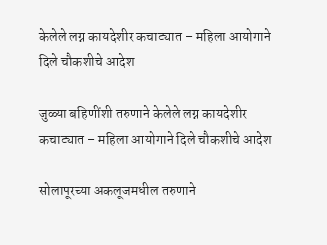केलेले लग्न कायदेशीर कचाट्यात – महिला आयोगाने दिले चौकशीचे आदेश

जुळ्या बहिणींशी तरुणाने केलेले लग्न कायदेशीर कचाट्यात – महिला आयोगाने दिले चौकशीचे आदेश

सोलापूरच्या अकलूजमधील तरुणाने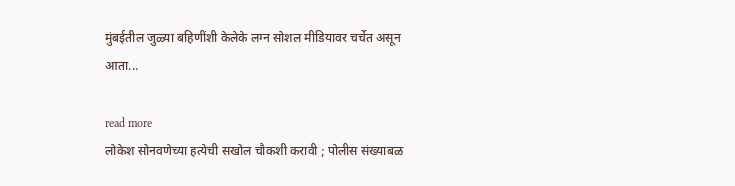मुंबईतील जुळ्या बहिणींशी केलेके लग्न सोशल मीडियावर चर्चेत असून आता...

read more
लोकेश सोनवणेच्या हत्येची सखोल चौकशी करावी ; पोलीस संख्याबळ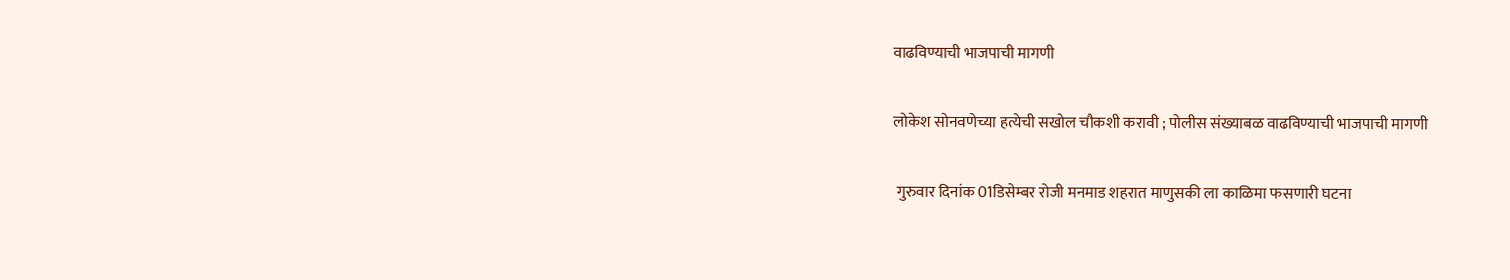वाढविण्याची भाजपाची मागणी

लोकेश सोनवणेच्या हत्येची सखोल चौकशी करावी ; पोलीस संख्याबळ वाढविण्याची भाजपाची मागणी

 गुरुवार दिनांक 01डिसेम्बर रोजी मनमाड शहरात माणुसकी ला काळिमा फसणारी घटना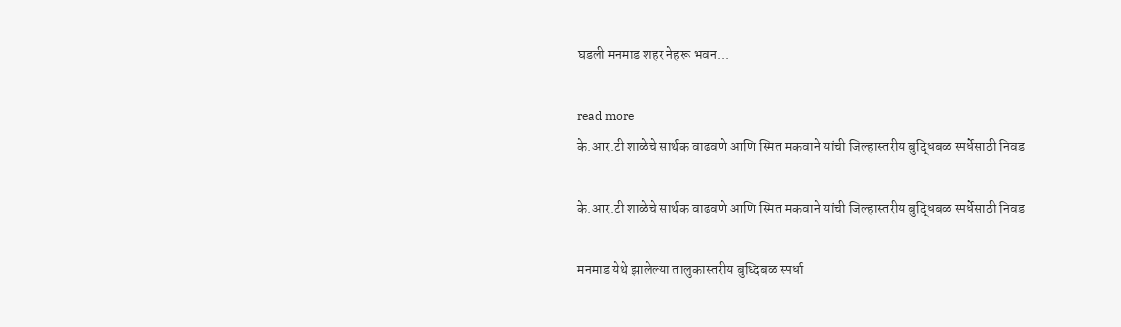घडली मनमाड शहर नेहरू भवन...

read more
के.आर.टी शाळेचे सार्थक वाढवणे आणि स्मित मकवाने यांची जिल्हास्तरीय बुद्धिबळ स्पर्धेसाठी निवड

के.आर.टी शाळेचे सार्थक वाढवणे आणि स्मित मकवाने यांची जिल्हास्तरीय बुद्धिबळ स्पर्धेसाठी निवड

मनमाड येथे झालेल्या तालुकास्तरीय बुध्दिबळ स्पर्धा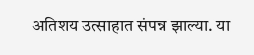अतिशय उत्साहात संपन्न झाल्या. या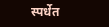स्पर्धेत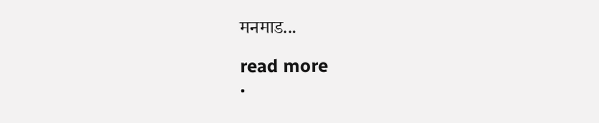मनमाड...

read more
.